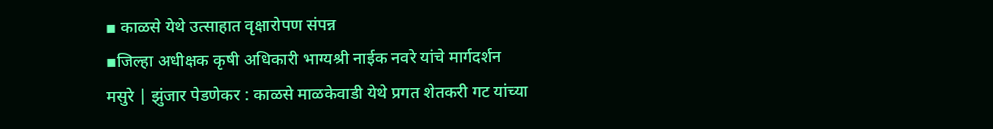▪ काळसे येथे उत्साहात वृक्षारोपण संपन्न
▪जिल्हा अधीक्षक कृषी अधिकारी भाग्यश्री नाईक नवरे यांचे मार्गदर्शन
मसुरे | झुंजार पेडणेकर : काळसे माळकेवाडी येथे प्रगत शेतकरी गट यांच्या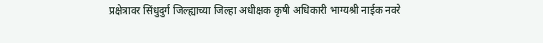प्रक्षेत्रावर सिंधुदुर्ग जिल्ह्याच्या जिल्हा अधीक्षक कृषी अधिकारी भाग्यश्री नाईक नवरे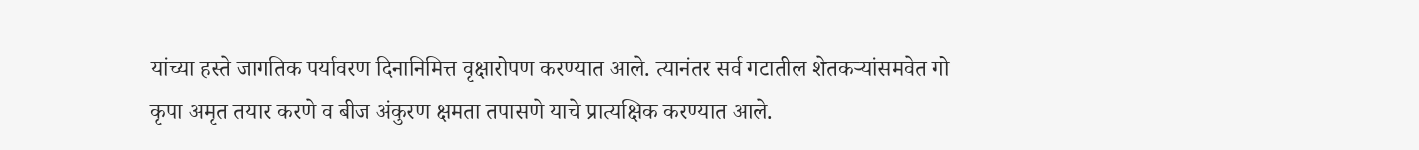यांच्या हस्ते जागतिक पर्यावरण दिनानिमित्त वृक्षारोपण करण्यात आले. त्यानंतर सर्व गटातील शेतकऱ्यांसमवेत गो कृपा अमृत तयार करणे व बीज अंकुरण क्षमता तपासणे याचे प्रात्यक्षिक करण्यात आले.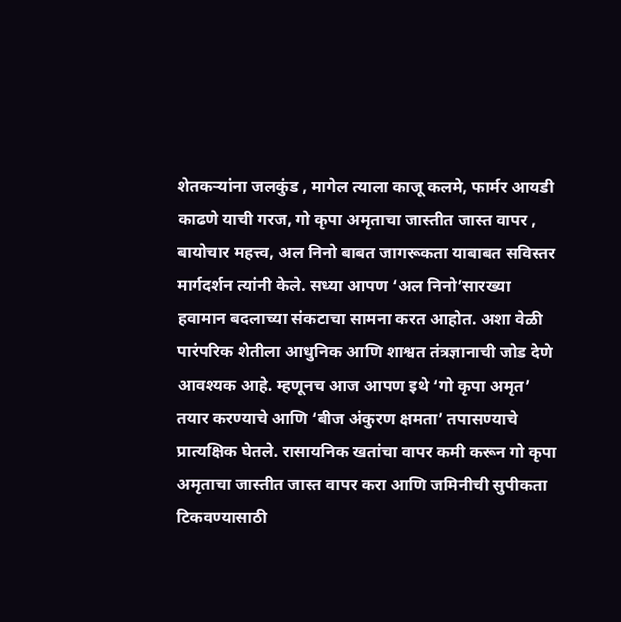शेतकऱ्यांना जलकुंड , मागेल त्याला काजू कलमे, फार्मर आयडी काढणे याची गरज, गो कृपा अमृताचा जास्तीत जास्त वापर , बायोचार महत्त्व, अल निनो बाबत जागरूकता याबाबत सविस्तर मार्गदर्शन त्यांनी केले. सध्या आपण ‘अल निनो’सारख्या हवामान बदलाच्या संकटाचा सामना करत आहोत. अशा वेळी पारंपरिक शेतीला आधुनिक आणि शाश्वत तंत्रज्ञानाची जोड देणे आवश्यक आहे. म्हणूनच आज आपण इथे ‘गो कृपा अमृत’ तयार करण्याचे आणि ‘बीज अंकुरण क्षमता’ तपासण्याचे प्रात्यक्षिक घेतले. रासायनिक खतांचा वापर कमी करून गो कृपा अमृताचा जास्तीत जास्त वापर करा आणि जमिनीची सुपीकता टिकवण्यासाठी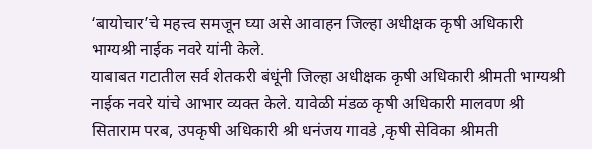‘बायोचार’चे महत्त्व समजून घ्या असे आवाहन जिल्हा अधीक्षक कृषी अधिकारी भाग्यश्री नाईक नवरे यांनी केले.
याबाबत गटातील सर्व शेतकरी बंधूंनी जिल्हा अधीक्षक कृषी अधिकारी श्रीमती भाग्यश्री नाईक नवरे यांचे आभार व्यक्त केले. यावेळी मंडळ कृषी अधिकारी मालवण श्री सिताराम परब, उपकृषी अधिकारी श्री धनंजय गावडे ,कृषी सेविका श्रीमती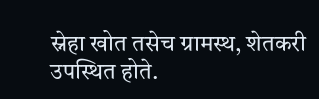स्नेहा खोत तसेच ग्रामस्थ, शेतकरी उपस्थित होते.